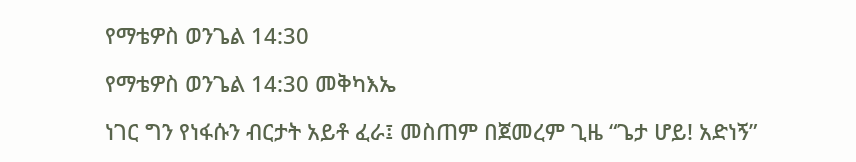የማቴዎስ ወንጌል 14:30

የማቴዎስ ወንጌል 14:30 መቅካእኤ

ነገር ግን የነፋሱን ብርታት አይቶ ፈራ፤ መስጠም በጀመረም ጊዜ “ጌታ ሆይ! አድነኝ”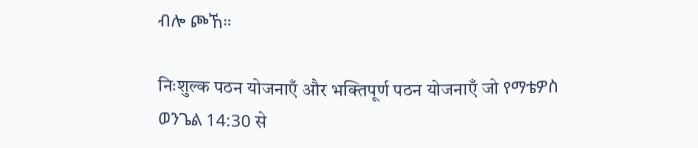ብሎ ጮኸ።

निःशुल्क पठन योजनाएँ और भक्तिपूर्ण पठन योजनाएँ जो የማቴዎስ ወንጌል 14:30 से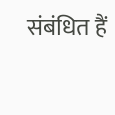संबंधित हैं